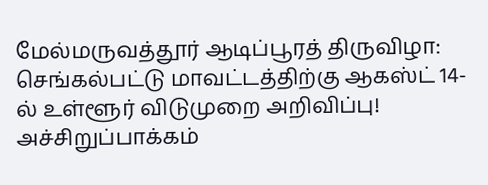மேல்மருவத்தூர் ஆடிப்பூரத் திருவிழா: செங்கல்பட்டு மாவட்டத்திற்கு ஆகஸ்ட் 14-ல் உள்ளூர் விடுமுறை அறிவிப்பு!
அச்சிறுப்பாக்கம்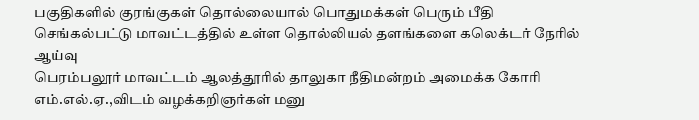பகுதிகளில் குரங்குகள் தொல்லையால் பொதுமக்கள் பெரும் பீதி
செங்கல்பட்டு மாவட்டத்தில் உள்ள தொல்லியல் தளங்களை கலெக்டர் நேரில் ஆய்வு
பெரம்பலூர் மாவட்டம் ஆலத்தூரில் தாலுகா நீதிமன்றம் அமைக்க கோரி எம்.எல்.ஏ.,விடம் வழக்கறிஞர்கள் மனு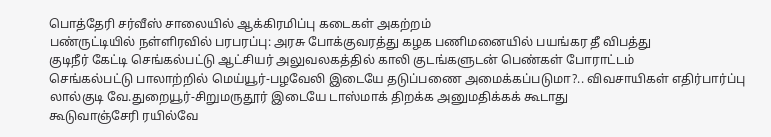பொத்தேரி சர்வீஸ் சாலையில் ஆக்கிரமிப்பு கடைகள் அகற்றம்
பண்ருட்டியில் நள்ளிரவில் பரபரப்பு: அரசு போக்குவரத்து கழக பணிமனையில் பயங்கர தீ விபத்து
குடிநீர் கேட்டி செங்கல்பட்டு ஆட்சியர் அலுவலகத்தில் காலி குடங்களுடன் பெண்கள் போராட்டம்
செங்கல்பட்டு பாலாற்றில் மெய்யூர்-பழவேலி இடையே தடுப்பணை அமைக்கப்படுமா?.. விவசாயிகள் எதிர்பார்ப்பு
லால்குடி வே.துறையூர்-சிறுமருதூர் இடையே டாஸ்மாக் திறக்க அனுமதிக்கக் கூடாது
கூடுவாஞ்சேரி ரயில்வே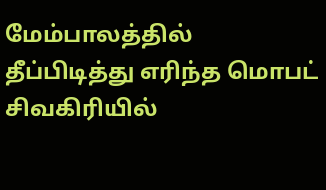மேம்பாலத்தில் தீப்பிடித்து எரிந்த மொபட்
சிவகிரியில்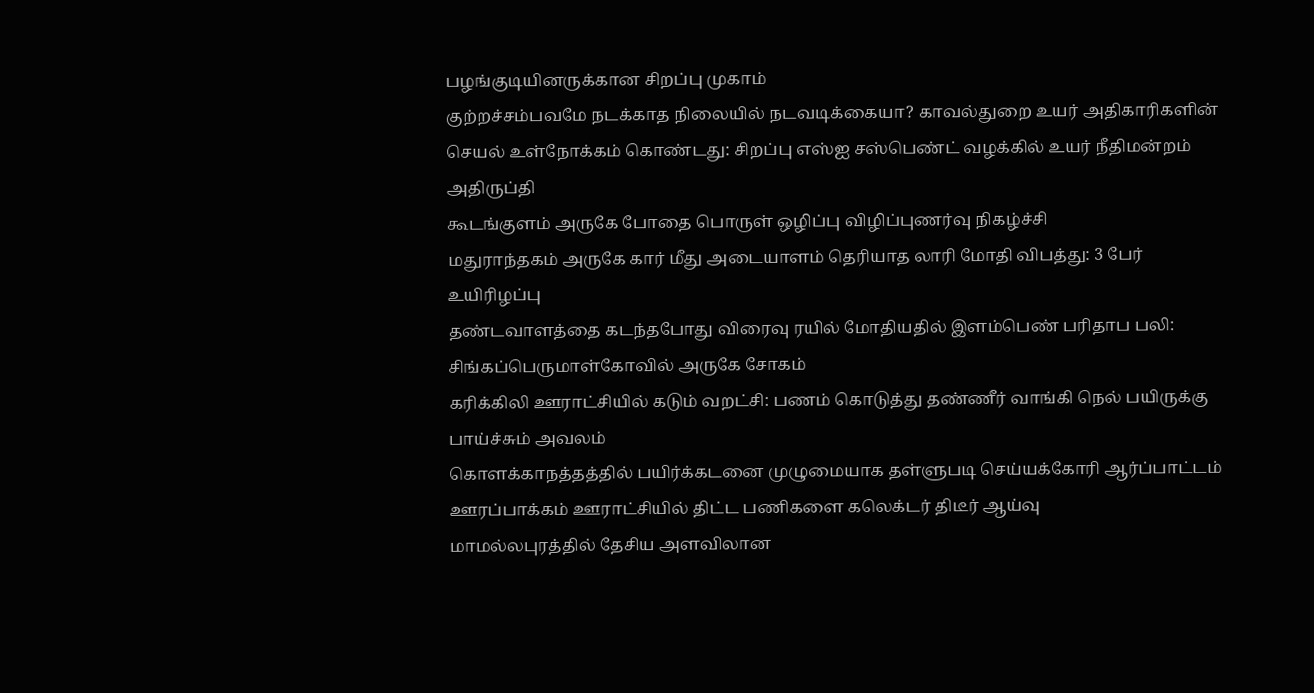பழங்குடியினருக்கான சிறப்பு முகாம்
குற்றச்சம்பவமே நடக்காத நிலையில் நடவடிக்கையா? காவல்துறை உயர் அதிகாரிகளின் செயல் உள்நோக்கம் கொண்டது: சிறப்பு எஸ்ஐ சஸ்பெண்ட் வழக்கில் உயர் நீதிமன்றம் அதிருப்தி
கூடங்குளம் அருகே போதை பொருள் ஒழிப்பு விழிப்புணர்வு நிகழ்ச்சி
மதுராந்தகம் அருகே கார் மீது அடையாளம் தெரியாத லாரி மோதி விபத்து: 3 பேர் உயிரிழப்பு
தண்டவாளத்தை கடந்தபோது விரைவு ரயில் மோதியதில் இளம்பெண் பரிதாப பலி: சிங்கப்பெருமாள்கோவில் அருகே சோகம்
கரிக்கிலி ஊராட்சியில் கடும் வறட்சி: பணம் கொடுத்து தண்ணீர் வாங்கி நெல் பயிருக்கு பாய்ச்சும் அவலம்
கொளக்காநத்தத்தில் பயிர்க்கடனை முழுமையாக தள்ளுபடி செய்யக்கோரி ஆர்ப்பாட்டம்
ஊரப்பாக்கம் ஊராட்சியில் திட்ட பணிகளை கலெக்டர் திடீர் ஆய்வு
மாமல்லபுரத்தில் தேசிய அளவிலான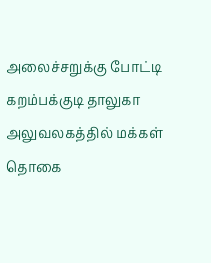அலைச்சறுக்கு போட்டி
கறம்பக்குடி தாலுகா அலுவலகத்தில் மக்கள் தொகை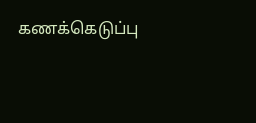கணக்கெடுப்பு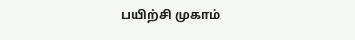பயிற்சி முகாம்